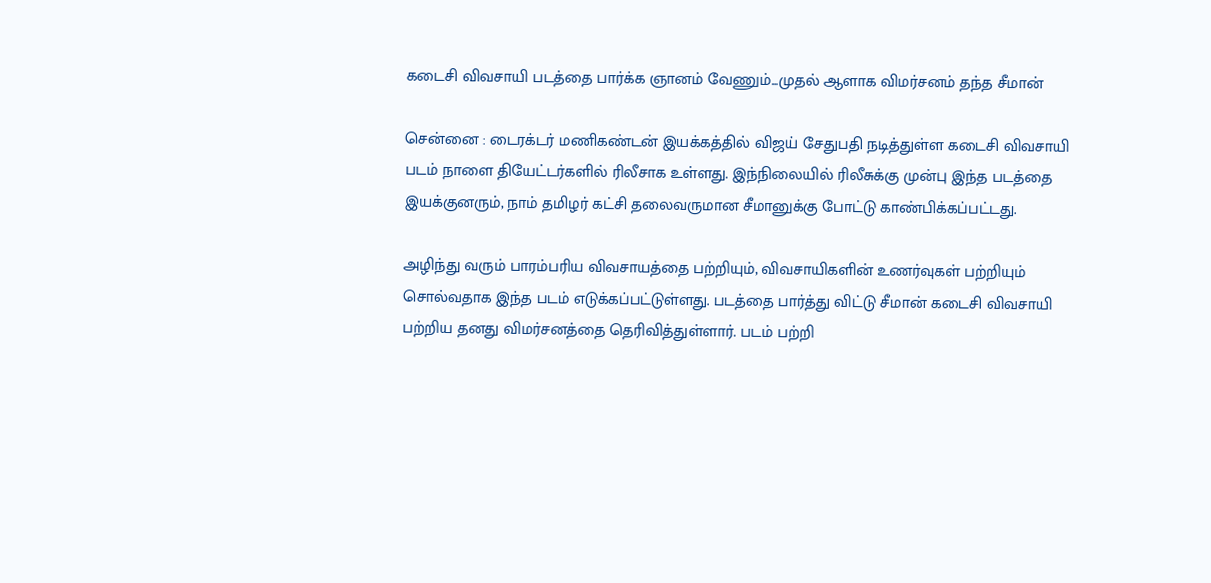கடைசி விவசாயி படத்தை பார்க்க ஞானம் வேணும்...முதல் ஆளாக விமர்சனம் தந்த சீமான்

சென்னை : டைரக்டர் மணிகண்டன் இயக்கத்தில் விஜய் சேதுபதி நடித்துள்ள கடைசி விவசாயி படம் நாளை தியேட்டர்களில் ரிலீசாக உள்ளது. இந்நிலையில் ரிலீசுக்கு முன்பு இந்த படத்தை இயக்குனரும், நாம் தமிழர் கட்சி தலைவருமான சீமானுக்கு போட்டு காண்பிக்கப்பட்டது.

அழிந்து வரும் பாரம்பரிய விவசாயத்தை பற்றியும், விவசாயிகளின் உணர்வுகள் பற்றியும் சொல்வதாக இந்த படம் எடுக்கப்பட்டுள்ளது. படத்தை பார்த்து விட்டு சீமான் கடைசி விவசாயி பற்றிய தனது விமர்சனத்தை தெரிவித்துள்ளார். படம் பற்றி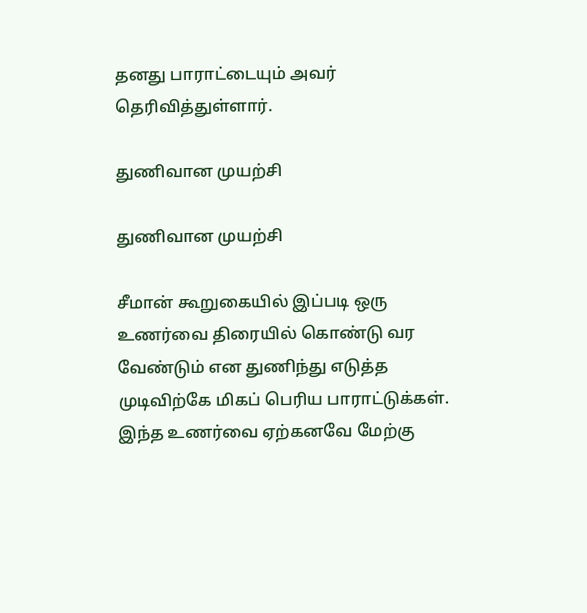தனது பாராட்டையும் அவர் தெரிவித்துள்ளார்.

துணிவான முயற்சி

துணிவான முயற்சி

சீமான் கூறுகையில் இப்படி ஒரு உணர்வை திரையில் கொண்டு வர வேண்டும் என துணிந்து எடுத்த முடிவிற்கே மிகப் பெரிய பாராட்டுக்கள். இந்த உணர்வை ஏற்கனவே மேற்கு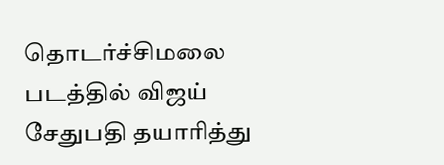தொடர்ச்சிமலை படத்தில் விஜய் சேதுபதி தயாரித்து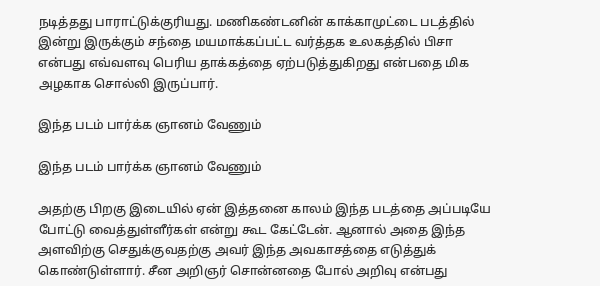நடித்தது பாராட்டுக்குரியது. மணிகண்டனின் காக்காமுட்டை படத்தில் இன்று இருக்கும் சந்தை மயமாக்கப்பட்ட வர்த்தக உலகத்தில் பிசா என்பது எவ்வளவு பெரிய தாக்கத்தை ஏற்படுத்துகிறது என்பதை மிக அழகாக சொல்லி இருப்பார்.

இந்த படம் பார்க்க ஞானம் வேணும்

இந்த படம் பார்க்க ஞானம் வேணும்

அதற்கு பிறகு இடையில் ஏன் இத்தனை காலம் இந்த படத்தை அப்படியே போட்டு வைத்துள்ளீர்கள் என்று கூட கேட்டேன். ஆனால் அதை இந்த அளவிற்கு செதுக்குவதற்கு அவர் இந்த அவகாசத்தை எடுத்துக் கொண்டுள்ளார். சீன அறிஞர் சொன்னதை போல் அறிவு என்பது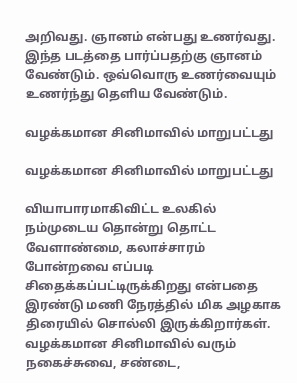அறிவது. ஞானம் என்பது உணர்வது. இந்த படத்தை பார்ப்பதற்கு ஞானம் வேண்டும். ஒவ்வொரு உணர்வையும் உணர்ந்து தெளிய வேண்டும்.

வழக்கமான சினிமாவில் மாறுபட்டது

வழக்கமான சினிமாவில் மாறுபட்டது

வியாபாரமாகிவிட்ட உலகில் நம்முடைய தொன்று தொட்ட வேளாண்மை, கலாச்சாரம் போன்றவை எப்படி சிதைக்கப்பட்டிருக்கிறது என்பதை இரண்டு மணி நேரத்தில் மிக அழகாக திரையில் சொல்லி இருக்கிறார்கள். வழக்கமான சினிமாவில் வரும் நகைச்சுவை, சண்டை,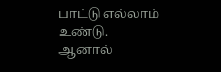பாட்டு எல்லாம் உண்டு. ஆனால்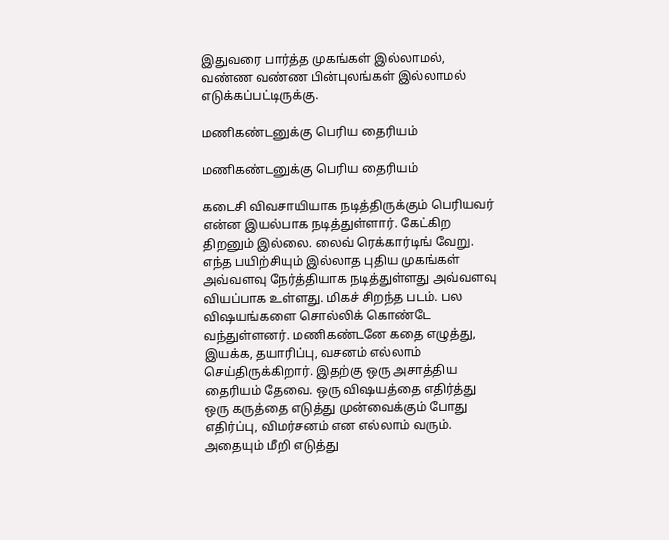இதுவரை பார்த்த முகங்கள் இல்லாமல், வண்ண வண்ண பின்புலங்கள் இல்லாமல் எடுக்கப்பட்டிருக்கு.

மணிகண்டனுக்கு பெரிய தைரியம்

மணிகண்டனுக்கு பெரிய தைரியம்

கடைசி விவசாயியாக நடித்திருக்கும் பெரியவர் என்ன இயல்பாக நடித்துள்ளார். கேட்கிற திறனும் இல்லை. லைவ் ரெக்கார்டிங் வேறு. எந்த பயிற்சியும் இல்லாத புதிய முகங்கள் அவ்வளவு நேர்த்தியாக நடித்துள்ளது அவ்வளவு வியப்பாக உள்ளது. மிகச் சிறந்த படம். பல விஷயங்களை சொல்லிக் கொண்டே வந்துள்ளனர். மணிகண்டனே கதை எழுத்து, இயக்க, தயாரிப்பு, வசனம் எல்லாம் செய்திருக்கிறார். இதற்கு ஒரு அசாத்திய தைரியம் தேவை. ஒரு விஷயத்தை எதிர்த்து ஒரு கருத்தை எடுத்து முன்வைக்கும் போது எதிர்ப்பு, விமர்சனம் என எல்லாம் வரும். அதையும் மீறி எடுத்து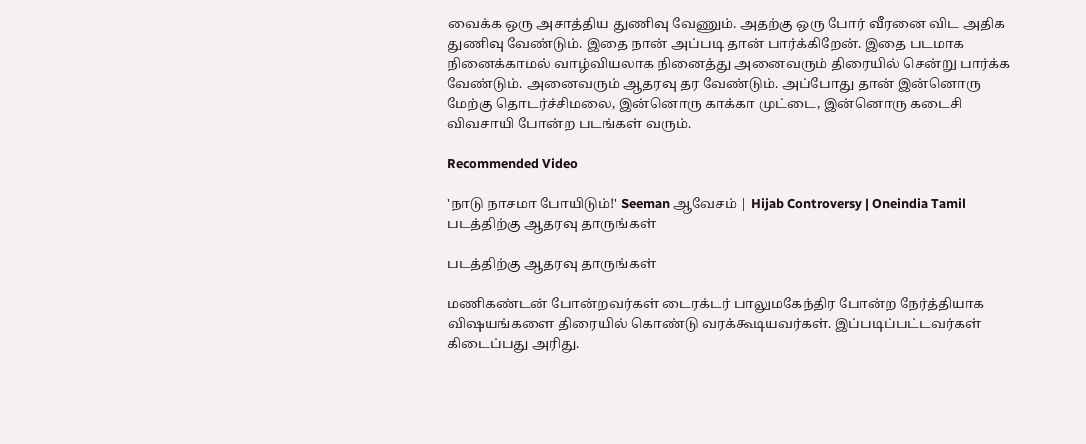வைக்க ஒரு அசாத்திய துணிவு வேணும். அதற்கு ஒரு போர் வீரனை விட அதிக துணிவு வேண்டும். இதை நான் அப்படி தான் பார்க்கிறேன். இதை படமாக நினைக்காமல் வாழ்வியலாக நினைத்து அனைவரும் திரையில் சென்று பார்க்க வேண்டும். அனைவரும் ஆதரவு தர வேண்டும். அப்போது தான் இன்னொரு மேற்கு தொடர்ச்சிமலை, இன்னொரு காக்கா முட்டை, இன்னொரு கடைசி விவசாயி போன்ற படங்கள் வரும்.

Recommended Video

'நாடு நாசமா போயிடும்!' Seeman ஆவேசம் | Hijab Controversy | Oneindia Tamil
படத்திற்கு ஆதரவு தாருங்கள்

படத்திற்கு ஆதரவு தாருங்கள்

மணிகண்டன் போன்றவர்கள் டைரக்டர் பாலுமகேந்திர போன்ற நேர்த்தியாக விஷயங்களை திரையில் கொண்டு வரக்கூடியவர்கள். இப்படிப்பட்டவர்கள் கிடைப்பது அரிது.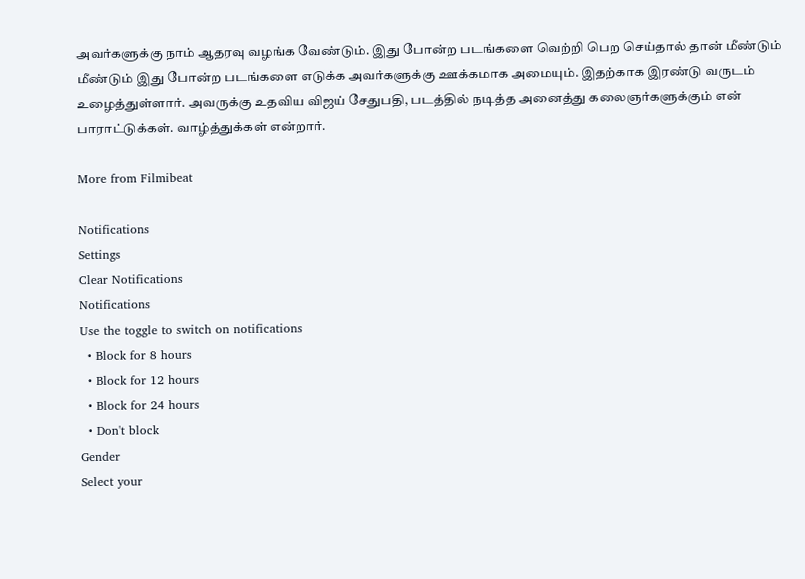அவர்களுக்கு நாம் ஆதரவு வழங்க வேண்டும். இது போன்ற படங்களை வெற்றி பெற செய்தால் தான் மீண்டும் மீண்டும் இது போன்ற படங்களை எடுக்க அவர்களுக்கு ஊக்கமாக அமையும். இதற்காக இரண்டு வருடம் உழைத்துள்ளார். அவருக்கு உதவிய விஜய் சேதுபதி, படத்தில் நடித்த அனைத்து கலைஞர்களுக்கும் என் பாராட்டுக்கள். வாழ்த்துக்கள் என்றார்.

More from Filmibeat

Notifications
Settings
Clear Notifications
Notifications
Use the toggle to switch on notifications
  • Block for 8 hours
  • Block for 12 hours
  • Block for 24 hours
  • Don't block
Gender
Select your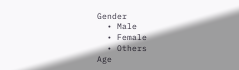Gender
  • Male
  • Female
  • Others
Age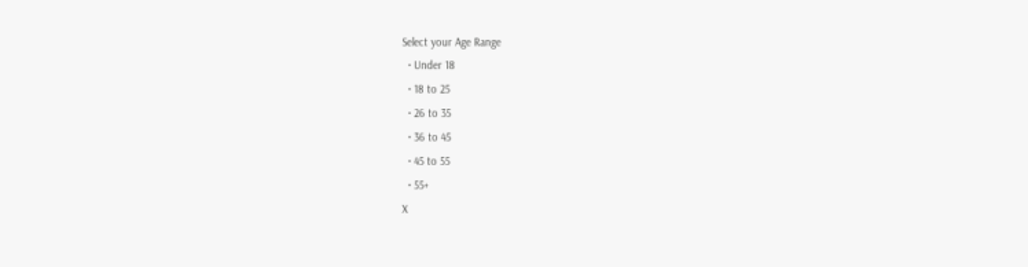Select your Age Range
  • Under 18
  • 18 to 25
  • 26 to 35
  • 36 to 45
  • 45 to 55
  • 55+
X